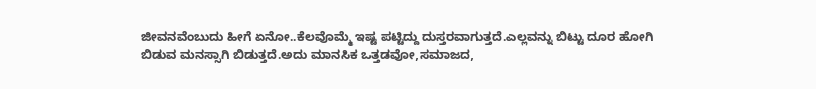ಜೀವನವೆಂಬುದು ಹೀಗೆ ಏನೋ..ಕೆಲವೊಮ್ಮೆ ಇಷ್ಟ ಪಟ್ಟಿದ್ದು ದುಸ್ತರವಾಗುತ್ತದೆ.ಎಲ್ಲವನ್ನು ಬಿಟ್ಟು ದೂರ ಹೋಗಿ ಬಿಡುವ ಮನಸ್ಸಾಗಿ ಬಿಡುತ್ತದೆ.ಅದು ಮಾನಸಿಕ ಒತ್ತಡವೋ,ಸಮಾಜದ,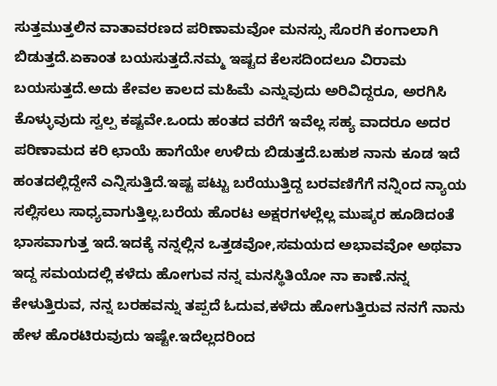ಸುತ್ತಮುತ್ತಲಿನ ವಾತಾವರಣದ ಪರಿಣಾಮವೋ ಮನಸ್ಸು ಸೊರಗಿ ಕಂಗಾಲಾಗಿ ಬಿಡುತ್ತದೆ.ಏಕಾಂತ ಬಯಸುತ್ತದೆ.ನಮ್ಮ ಇಷ್ಟದ ಕೆಲಸದಿಂದಲೂ ವಿರಾಮ ಬಯಸುತ್ತದೆ.ಅದು ಕೇವಲ ಕಾಲದ ಮಹಿಮೆ ಎನ್ನುವುದು ಅರಿವಿದ್ದರೂ, ಅರಗಿಸಿ ಕೊಳ್ಳುವುದು ಸ್ವಲ್ಪ ಕಷ್ಟವೇ.ಒಂದು ಹಂತದ ವರೆಗೆ ಇವೆಲ್ಲ ಸಹ್ಯ ವಾದರೂ ಅದರ ಪರಿಣಾಮದ ಕರಿ ಛಾಯೆ ಹಾಗೆಯೇ ಉಳಿದು ಬಿಡುತ್ತದೆ.ಬಹುಶ ನಾನು ಕೂಡ ಇದೆ ಹಂತದಲ್ಲಿದ್ದೇನೆ ಎನ್ನಿಸುತ್ತಿದೆ.ಇಷ್ಟ ಪಟ್ಟು ಬರೆಯುತ್ತಿದ್ದ ಬರವಣಿಗೆಗೆ ನನ್ನಿಂದ ನ್ಯಾಯ ಸಲ್ಲಿಸಲು ಸಾಧ್ಯವಾಗುತ್ತಿಲ್ಲ.ಬರೆಯ ಹೊರಟ ಅಕ್ಷರಗಳಲ್ಲೆಲ್ಲ ಮುಷ್ಕರ ಹೂಡಿದಂತೆ ಭಾಸವಾಗುತ್ತ ಇದೆ.ಇದಕ್ಕೆ ನನ್ನಲ್ಲಿನ ಒತ್ತಡವೋ,ಸಮಯದ ಅಭಾವವೋ ಅಥವಾ ಇದ್ದ ಸಮಯದಲ್ಲಿ ಕಳೆದು ಹೋಗುವ ನನ್ನ ಮನಸ್ಥಿತಿಯೋ ನಾ ಕಾಣೆ.ನನ್ನ ಕೇಳುತ್ತಿರುವ, ನನ್ನ ಬರಹವನ್ನು ತಪ್ಪದೆ ಓದುವ,ಕಳೆದು ಹೋಗುತ್ತಿರುವ ನನಗೆ ನಾನು ಹೇಳ ಹೊರಟಿರುವುದು ಇಷ್ಟೇ.ಇದೆಲ್ಲದರಿಂದ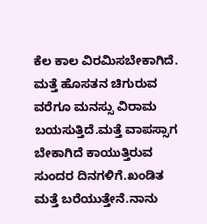ಕೆಲ ಕಾಲ ವಿರಮಿಸಬೇಕಾಗಿದೆ. ಮತ್ತೆ ಹೊಸತನ ಚಿಗುರುವ ವರೆಗೂ ಮನಸ್ಸು ವಿರಾಮ ಬಯಸುತ್ತಿದೆ.ಮತ್ತೆ ವಾಪಸ್ಸಾಗ ಬೇಕಾಗಿದೆ ಕಾಯುತ್ತಿರುವ ಸುಂದರ ದಿನಗಳಿಗೆ.ಖಂಡಿತ ಮತ್ತೆ ಬರೆಯುತ್ತೇನೆ.ನಾನು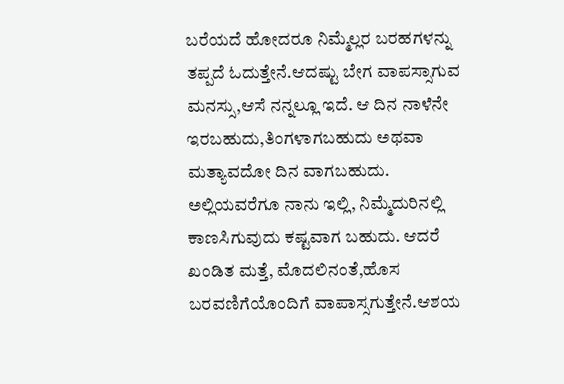ಬರೆಯದೆ ಹೋದರೂ ನಿಮ್ಮೆಲ್ಲರ ಬರಹಗಳನ್ನು ತಪ್ಪದೆ ಓದುತ್ತೇನೆ.ಆದಷ್ಟು ಬೇಗ ವಾಪಸ್ಸಾಗುವ ಮನಸ್ಸು,ಆಸೆ ನನ್ನಲ್ಲೂ ಇದೆ. ಆ ದಿನ ನಾಳೆನೇ ಇರಬಹುದು,ತಿಂಗಳಾಗಬಹುದು ಅಥವಾ ಮತ್ಯಾವದೋ ದಿನ ವಾಗಬಹುದು. ಅಲ್ಲಿಯವರೆಗೂ ನಾನು ಇಲ್ಲಿ, ನಿಮ್ಮೆದುರಿನಲ್ಲಿ ಕಾಣಸಿಗುವುದು ಕಷ್ಟವಾಗ ಬಹುದು. ಆದರೆ ಖಂಡಿತ ಮತ್ತೆ, ಮೊದಲಿನಂತೆ,ಹೊಸ ಬರವಣಿಗೆಯೊಂದಿಗೆ ವಾಪಾಸ್ಸಗುತ್ತೇನೆ.ಆಶಯ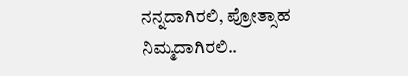ನನ್ನದಾಗಿರಲಿ, ಪ್ರೋತ್ಸಾಹ ನಿಮ್ಮದಾಗಿರಲಿ..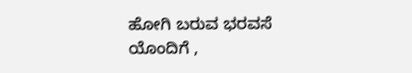ಹೋಗಿ ಬರುವ ಭರವಸೆ ಯೊಂದಿಗೆ ,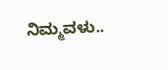ನಿಮ್ಮವಳು..